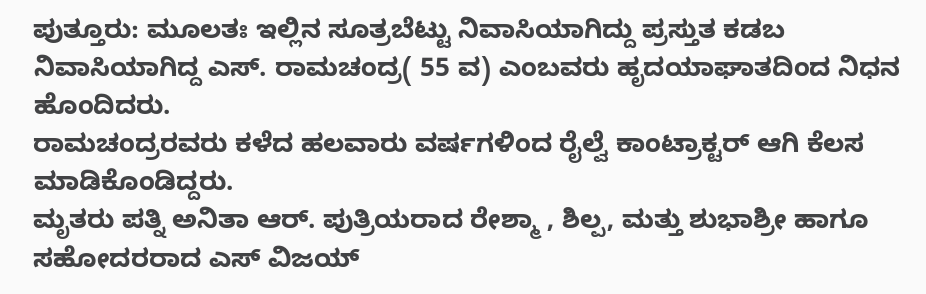ಪುತ್ತೂರು: ಮೂಲತಃ ಇಲ್ಲಿನ ಸೂತ್ರಬೆಟ್ಟು ನಿವಾಸಿಯಾಗಿದ್ದು ಪ್ರಸ್ತುತ ಕಡಬ ನಿವಾಸಿಯಾಗಿದ್ದ ಎಸ್. ರಾಮಚಂದ್ರ( 55 ವ) ಎಂಬವರು ಹೃದಯಾಘಾತದಿಂದ ನಿಧನ ಹೊಂದಿದರು.
ರಾಮಚಂದ್ರರವರು ಕಳೆದ ಹಲವಾರು ವರ್ಷಗಳಿಂದ ರೈಲ್ವೆ ಕಾಂಟ್ರಾಕ್ಟರ್ ಆಗಿ ಕೆಲಸ ಮಾಡಿಕೊಂಡಿದ್ದರು.
ಮೃತರು ಪತ್ನಿ ಅನಿತಾ ಆರ್. ಪುತ್ರಿಯರಾದ ರೇಶ್ಮಾ , ಶಿಲ್ಪ, ಮತ್ತು ಶುಭಾಶ್ರೀ ಹಾಗೂ ಸಹೋದರರಾದ ಎಸ್ ವಿಜಯ್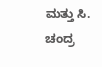ಮತ್ತು ಸಿ. ಚಂದ್ರ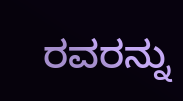ರವರನ್ನು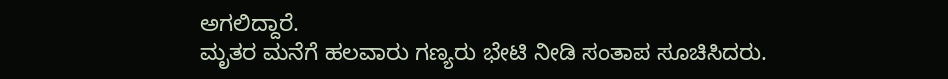ಅಗಲಿದ್ದಾರೆ.
ಮೃತರ ಮನೆಗೆ ಹಲವಾರು ಗಣ್ಯರು ಭೇಟಿ ನೀಡಿ ಸಂತಾಪ ಸೂಚಿಸಿದರು.